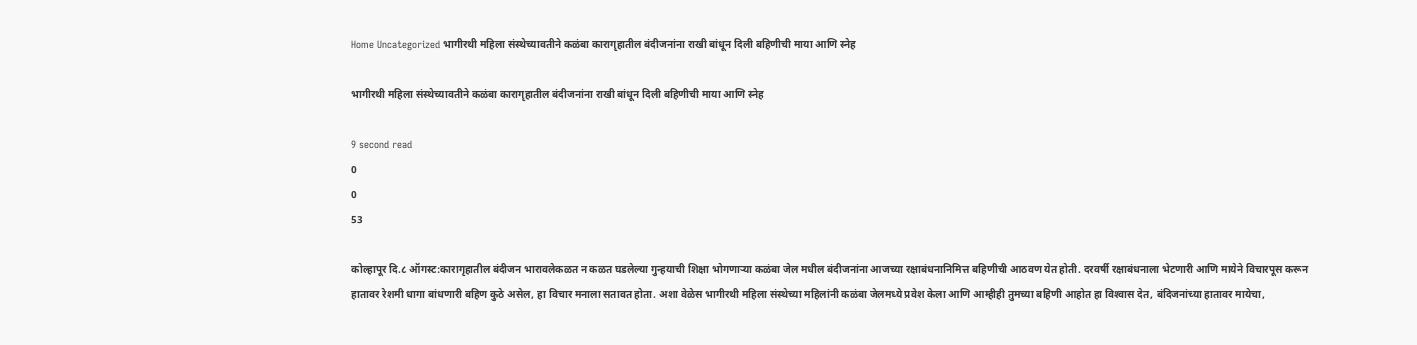Home Uncategorized भागीरथी महिला संस्थेच्यावतीने कळंबा कारागृहातील बंदीजनांना राखी बांधून दिली बहिणीची माया आणि स्नेह

भागीरथी महिला संस्थेच्यावतीने कळंबा कारागृहातील बंदीजनांना राखी बांधून दिली बहिणीची माया आणि स्नेह

9 second read
0
0
53

कोल्हापूर दि.८ ऑगस्ट:कारागृहातील बंदीजन भारावलेकळत न कळत घडलेल्या गुन्हयाची शिक्षा भोगणार्‍या कळंबा जेल मधील बंदीजनांना आजच्या रक्षाबंधनानिमित्त बहिणीची आठवण येत होती. दरवर्षी रक्षाबंधनाला भेटणारी आणि मायेने विचारपूस करून हातावर रेशमी धागा बांधणारी बहिण कुठे असेल, हा विचार मनाला सतावत होता. अशा वेळेस भागीरथी महिला संस्थेच्या महिलांनी कळंबा जेलमध्ये प्रवेश केला आणि आम्हीही तुमच्या बहिणी आहोत हा विश्‍वास देत, बंदिजनांच्या हातावर मायेचा,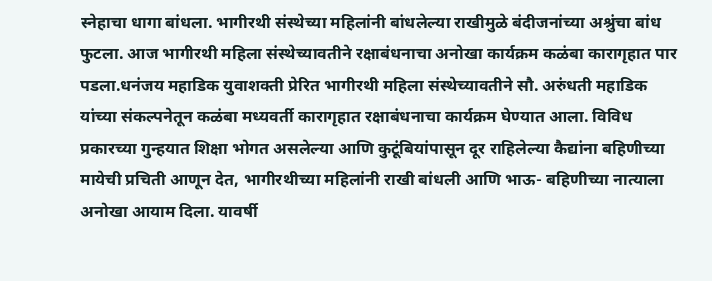स्नेहाचा धागा बांधला. भागीरथी संस्थेच्या महिलांनी बांधलेल्या राखीमुळे बंदीजनांच्या अश्रुंचा बांध फुटला. आज भागीरथी महिला संस्थेच्यावतीने रक्षाबंधनाचा अनोखा कार्यक्रम कळंबा कारागृहात पार पडला.धनंजय महाडिक युवाशक्ती प्रेरित भागीरथी महिला संस्थेच्यावतीने सौ. अरुंधती महाडिक यांच्या संकल्पनेतून कळंबा मध्यवर्ती कारागृहात रक्षाबंधनाचा कार्यक्रम घेण्यात आला. विविध प्रकारच्या गुन्हयात शिक्षा भोगत असलेल्या आणि कुटूंबियांपासून दूर राहिलेल्या कैद्यांना बहिणीच्या मायेची प्रचिती आणून देत, भागीरथीच्या महिलांनी राखी बांधली आणि भाऊ- बहिणीच्या नात्याला अनोखा आयाम दिला. यावर्षी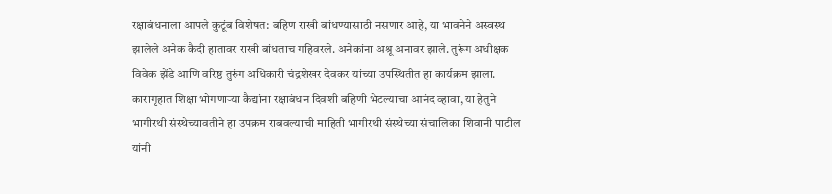रक्षाबंधनाला आपले कुटूंब विशेषत: बहिण राखी बांधण्यासाठी नसणार आहे, या भावनेने अस्वस्थ झालेले अनेक कैदी हातावर राखी बांधताच गहिवरले. अनेकांना अश्रू अनावर झाले. तुरूंग अधीक्षक विवेक झेंडे आणि वरिष्ठ तुरुंग अधिकारी चंद्रशेखर देवकर यांच्या उपस्थितीत हा कार्यक्रम झाला. कारागृहात शिक्षा भोगणार्‍या कैद्यांना रक्षाबंधन दिवशी बहिणी भेटल्याचा आनंद व्हावा, या हेतुने भागीरथी संस्थेच्यावतीने हा उपक्रम राबवल्याची माहिती भागीरथी संस्थेच्या संचालिका शिवानी पाटील यांनी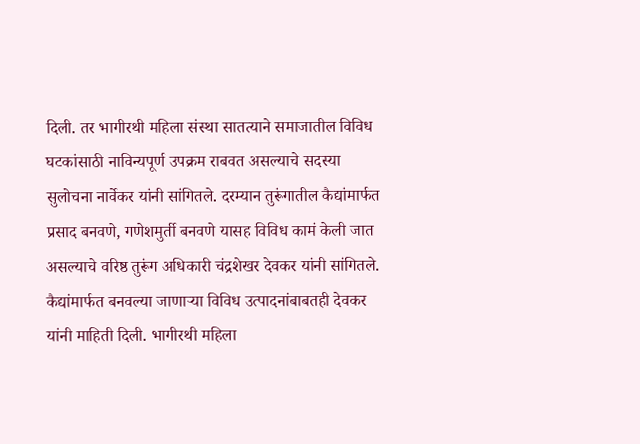दिली. तर भागीरथी महिला संस्था सातत्याने समाजातील विविध घटकांसाठी नाविन्यपूर्ण उपक्रम राबवत असल्याचे सदस्या सुलोचना नार्वेकर यांनी सांगितले. दरम्यान तुरूंगातील कैद्यांमार्फत प्रसाद बनवणे, गणेशमुर्ती बनवणे यासह विविध कामं केली जात असल्याचे वरिष्ठ तुरूंग अधिकारी चंद्रशेखर देवकर यांनी सांगितले. कैद्यांमार्फत बनवल्या जाणार्‍या विविध उत्पादनांबाबतही देवकर यांनी माहिती दिली. भागीरथी महिला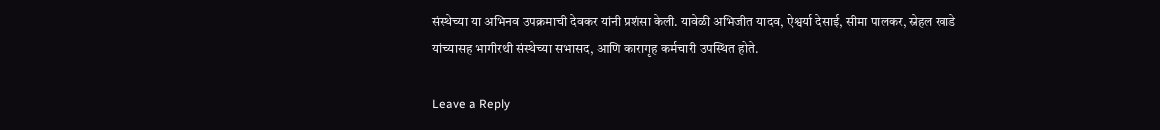संस्थेच्या या अभिनव उपक्रमाची देवकर यांनी प्रशंसा केली. यावेळी अभिजीत यादव, ऐश्वर्या देसाई, सीमा पालकर, स्नेहल खाडे यांच्यासह भागीरथी संस्थेच्या सभासद, आणि कारागृह कर्मचारी उपस्थित होते.

Leave a Reply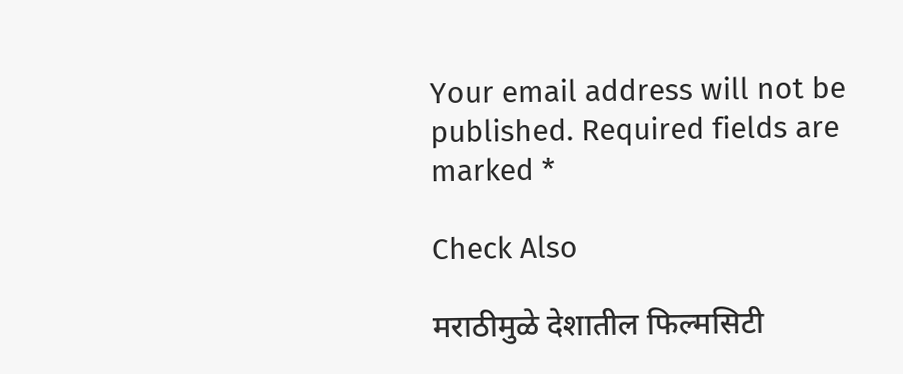Your email address will not be published. Required fields are marked *

Check Also

मराठीमुळे देशातील फिल्मसिटी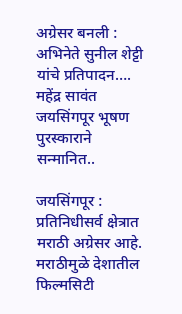अग्रेसर बनली : अभिनेते सुनील शेट्टी यांचे प्रतिपादन…. महेंद्र सावंत जयसिंगपूर भूषण पुरस्काराने सन्मानित..

जयसिंगपूर : प्रतिनिधीसर्व क्षेत्रात मराठी अग्रेसर आहे. मराठीमुळे देशातील फिल्मसिटी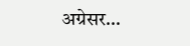अग्रेसर…